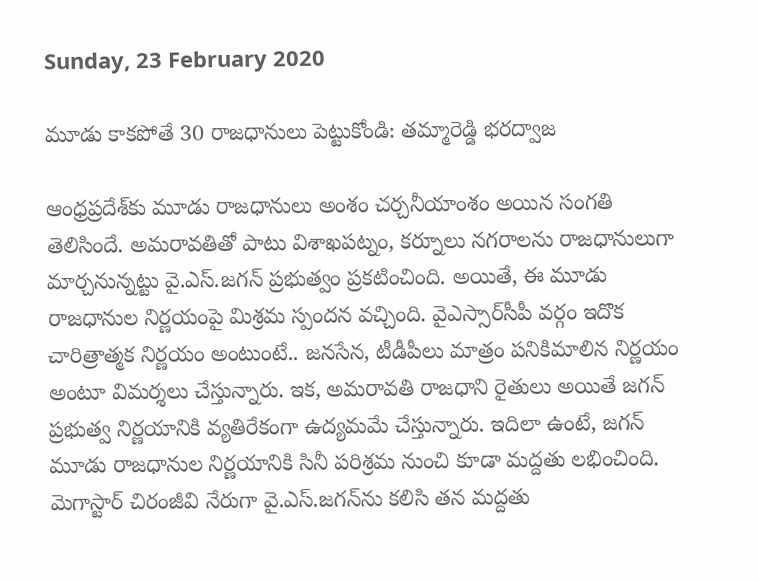Sunday, 23 February 2020

మూడు కాకపోతే 30 రాజధానులు పెట్టుకోండి: తమ్మారెడ్డి భరద్వాజ

ఆంధ్రప్రదేశ్‌కు మూడు రాజధానులు అంశం చర్చనీయాంశం అయిన సంగతి తెలిసిందే. అమరావతితో పాటు విశాఖపట్నం, కర్నూలు నగరాలను రాజధానులుగా మార్చనున్నట్టు వై.ఎస్.జగన్ ప్రభుత్వం ప్రకటించింది. అయితే, ఈ మూడు రాజధానుల నిర్ణయంపై మిశ్రమ స్పందన వచ్చింది. వైఎస్సార్‌సీపీ వర్గం ఇదొక చారిత్రాత్మక నిర్ణయం అంటుంటే.. జనసేన, టీడీపీలు మాత్రం పనికిమాలిన నిర్ణయం అంటూ విమర్శలు చేస్తున్నారు. ఇక, అమరావతి రాజధాని రైతులు అయితే జగన్ ప్రభుత్వ నిర్ణయానికి వ్యతిరేకంగా ఉద్యమమే చేస్తున్నారు. ఇదిలా ఉంటే, జగన్ మూడు రాజధానుల నిర్ణయానికి సినీ పరిశ్రమ నుంచి కూడా మద్దతు లభించింది. మెగాస్టార్ చిరంజీవి నేరుగా వై.ఎస్.జగన్‌ను కలిసి తన మద్దతు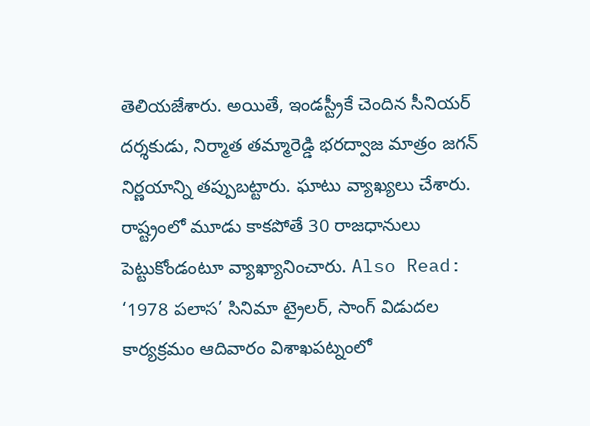తెలియజేశారు. అయితే, ఇండస్ట్రీకే చెందిన సీనియర్ దర్శకుడు, నిర్మాత తమ్మారెడ్డి భరద్వాజ మాత్రం జగన్ నిర్ణయాన్ని తప్పుబట్టారు. ఘాటు వ్యాఖ్యలు చేశారు. రాష్ట్రంలో మూడు కాకపోతే 30 రాజధానులు పెట్టుకోండంటూ వ్యాఖ్యానించారు. Also Read: ‘1978 పలాస’ సినిమా ట్రైలర్‌, సాంగ్‌ విడుదల కార్యక్రమం ఆదివారం విశాఖపట్నంలో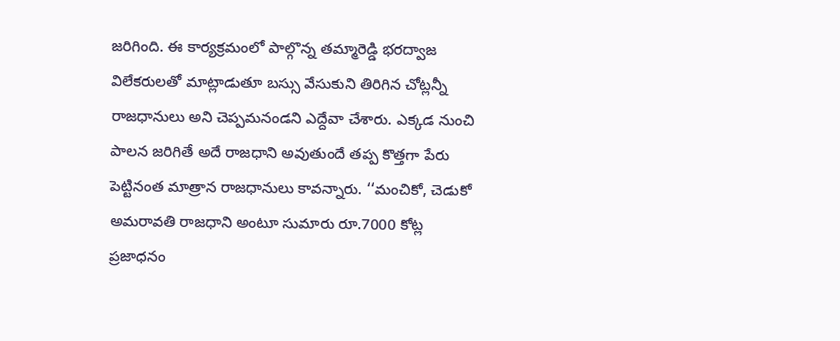జరిగింది. ఈ కార్యక్రమంలో పాల్గొన్న తమ్మారెడ్డి భరద్వాజ విలేకరులతో మాట్లాడుతూ బస్సు వేసుకుని తిరిగిన చోట్లన్నీ రాజధానులు అని చెప్పమనండని ఎద్దేవా చేశారు. ఎక్కడ నుంచి పాలన జరిగితే అదే రాజధాని అవుతుందే తప్ప కొత్తగా పేరు పెట్టినంత మాత్రాన రాజధానులు కావన్నారు. ‘‘మంచికో, చెడుకో అమరావతి రాజధాని అంటూ సుమారు రూ.7000 కోట్ల ప్రజాధనం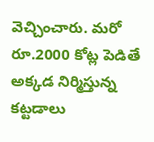వెచ్చించారు. మరో రూ.2000 కోట్ల పెడితే అక్కడ నిర్మిస్తున్న కట్టడాలు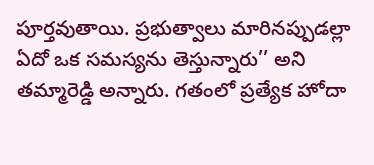పూర్తవుతాయి. ప్రభుత్వాలు మారినప్పుడల్లా ఏదో ఒక సమస్యను తెస్తున్నారు’’ అని తమ్మారెడ్డి అన్నారు. గతంలో ప్రత్యేక హోదా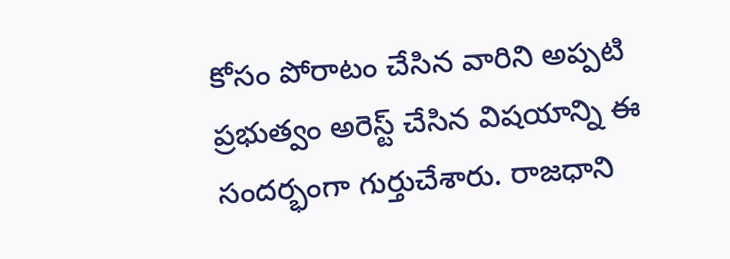కోసం పోరాటం చేసిన వారిని అప్పటి ప్రభుత్వం అరెస్ట్‌ చేసిన విషయాన్ని ఈ సందర్భంగా గుర్తుచేశారు. రాజధాని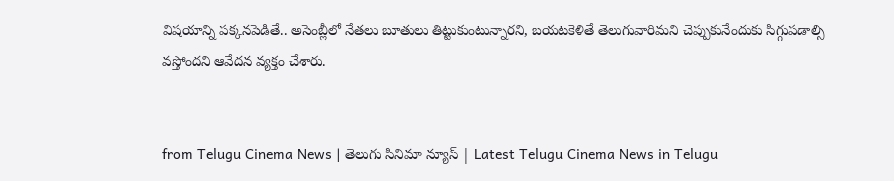విషయాన్ని పక్కనపెడితే.. అసెంబ్లీలో నేతలు బూతులు తిట్టుకుంటున్నారని, బయటకెళితే తెలుగువారిమని చెప్పుకునేందుకు సిగ్గుపడాల్సి వస్తోందని ఆవేదన వ్యక్తం చేశారు.


from Telugu Cinema News | తెలుగు సినిమా న్యూస్ | Latest Telugu Cinema News in Telugu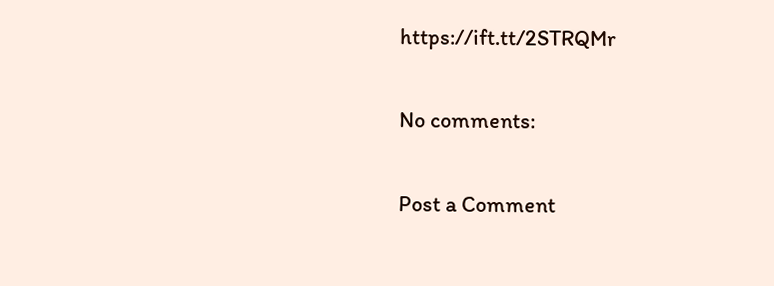https://ift.tt/2STRQMr

No comments:

Post a Comment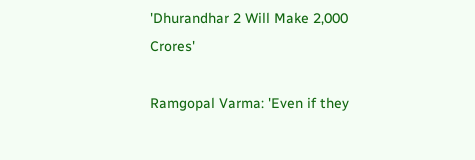'Dhurandhar 2 Will Make 2,000 Crores'

Ramgopal Varma: 'Even if they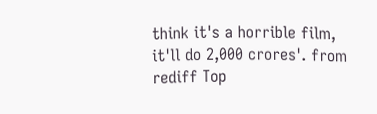think it's a horrible film, it'll do 2,000 crores'. from rediff Top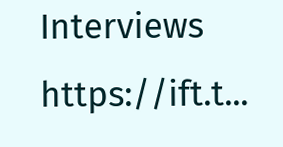Interviews https://ift.t...